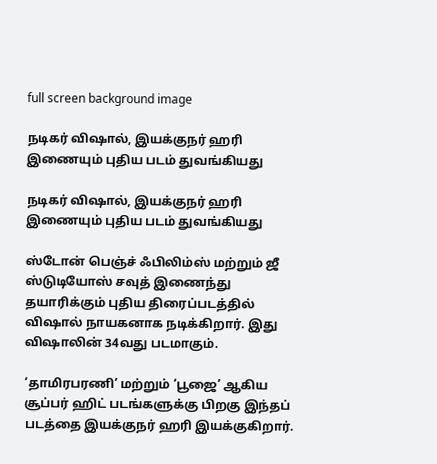full screen background image

நடிகர் விஷால், இயக்குநர் ஹரி இணையும் புதிய படம் துவங்கியது

நடிகர் விஷால், இயக்குநர் ஹரி இணையும் புதிய படம் துவங்கியது

ஸ்டோன் பெஞ்ச் ஃபிலிம்ஸ் மற்றும் ஜீ ஸ்டுடியோஸ் சவுத் இணைந்து தயாரிக்கும் புதிய திரைப்படத்தில் விஷால் நாயகனாக நடிக்கிறார். இது விஷாலின் 34வது படமாகும்.

‘தாமிரபரணி’ மற்றும் ‘பூஜை’ ஆகிய சூப்பர் ஹிட் படங்களுக்கு பிறகு இந்தப் படத்தை இயக்குநர் ஹரி இயக்குகிறார்.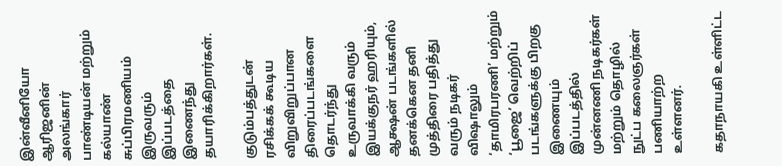இன்வீனியோ ஆரிஜனின் அலங்கார் பாண்டியன் மற்றும் கல்யாண் சுப்பிரமணியம் இருவரும் இப்படத்தை இணைந்து தயாரிக்கிறார்கள்.

குடும்பத்துடன் ரசிக்கக் கூடிய விறுவிறுப்பான திரைப்படங்களை தொடர்ந்து உருவாக்கி வரும் இயக்குநர் ஹரியும், ஆக்ஷன் படங்களில் தனக்கென தனி முத்திரை பதித்து வரும் நடிகர் விஷாலும் ‘தாமிரபரணி’ மற்றும் ‘பூஜை’ வெற்றிப் படங்களுக்கு பிறகு இணையும் இப்படத்தில் முன்னணி நடிகர்கள் மற்றும் தொழில் நுட்ப கலைஞர்கள் பணியாற்ற உள்ளனர்.

கதாநாயகி உள்ளிட்ட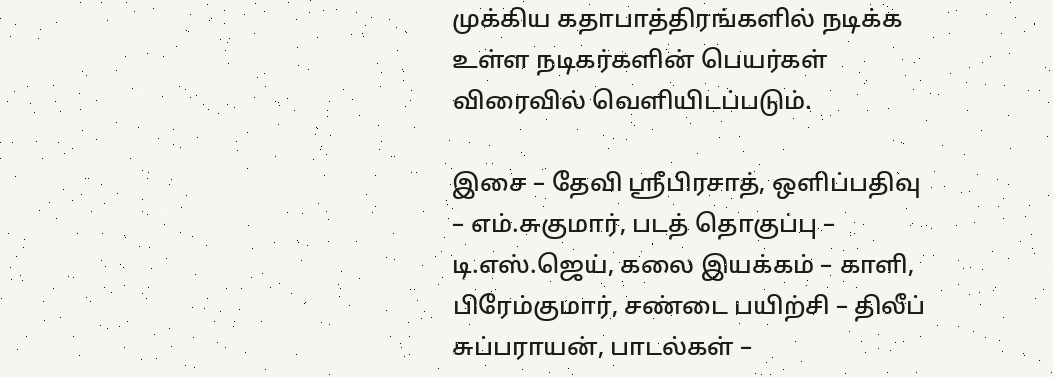முக்கிய கதாபாத்திரங்களில் நடிக்க உள்ள நடிகர்களின் பெயர்கள் விரைவில் வெளியிடப்படும்.

இசை – தேவி ஸ்ரீபிரசாத், ஒளிப்பதிவு – எம்.சுகுமார், படத் தொகுப்பு – டி.எஸ்.ஜெய், கலை இயக்கம் – காளி, பிரேம்குமார், சண்டை பயிற்சி – திலீப் சுப்பராயன், பாடல்கள் –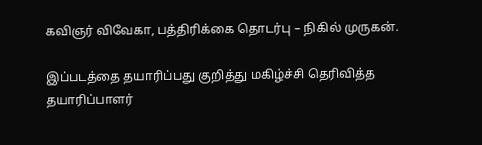கவிஞர் விவேகா, பத்திரிக்கை தொடர்பு – நிகில் முருகன்.

இப்படத்தை தயாரிப்பது குறித்து மகிழ்ச்சி தெரிவித்த தயாரிப்பாளர்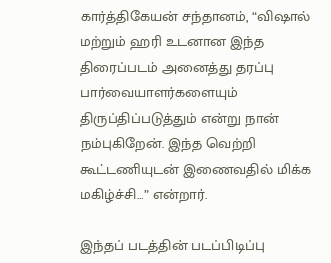கார்த்திகேயன் சந்தானம், “விஷால் மற்றும் ஹரி உடனான இந்த திரைப்படம் அனைத்து தரப்பு பார்வையாளர்களையும் திருப்திப்படுத்தும் என்று நான் நம்புகிறேன். இந்த வெற்றி கூட்டணியுடன் இணைவதில் மிக்க மகிழ்ச்சி…” என்றார்.

இந்தப் படத்தின் படப்பிடிப்பு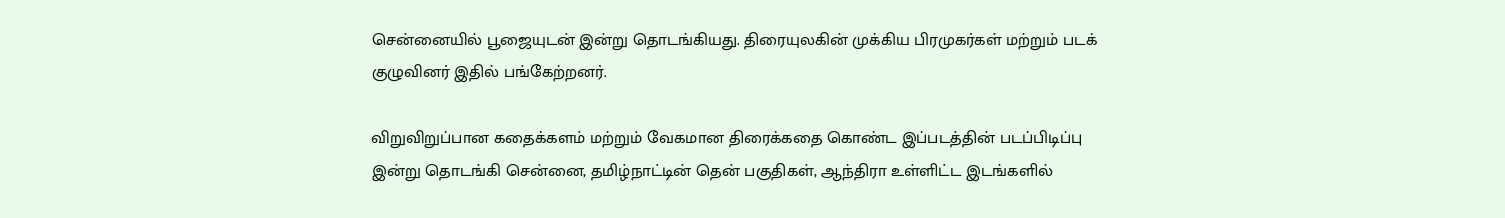சென்னையில் பூஜையுடன் இன்று தொடங்கியது. திரையுலகின் முக்கிய பிரமுகர்கள் மற்றும் படக் குழுவினர் இதில் பங்கேற்றனர்.

விறுவிறுப்பான கதைக்களம் மற்றும் வேகமான திரைக்கதை கொண்ட இப்படத்தின் படப்பிடிப்பு இன்று தொடங்கி சென்னை, தமிழ்நாட்டின் தென் பகுதிகள், ஆந்திரா உள்ளிட்ட இடங்களில்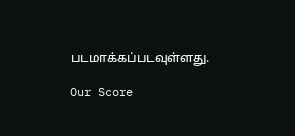படமாக்கப்படவுள்ளது.

Our Score